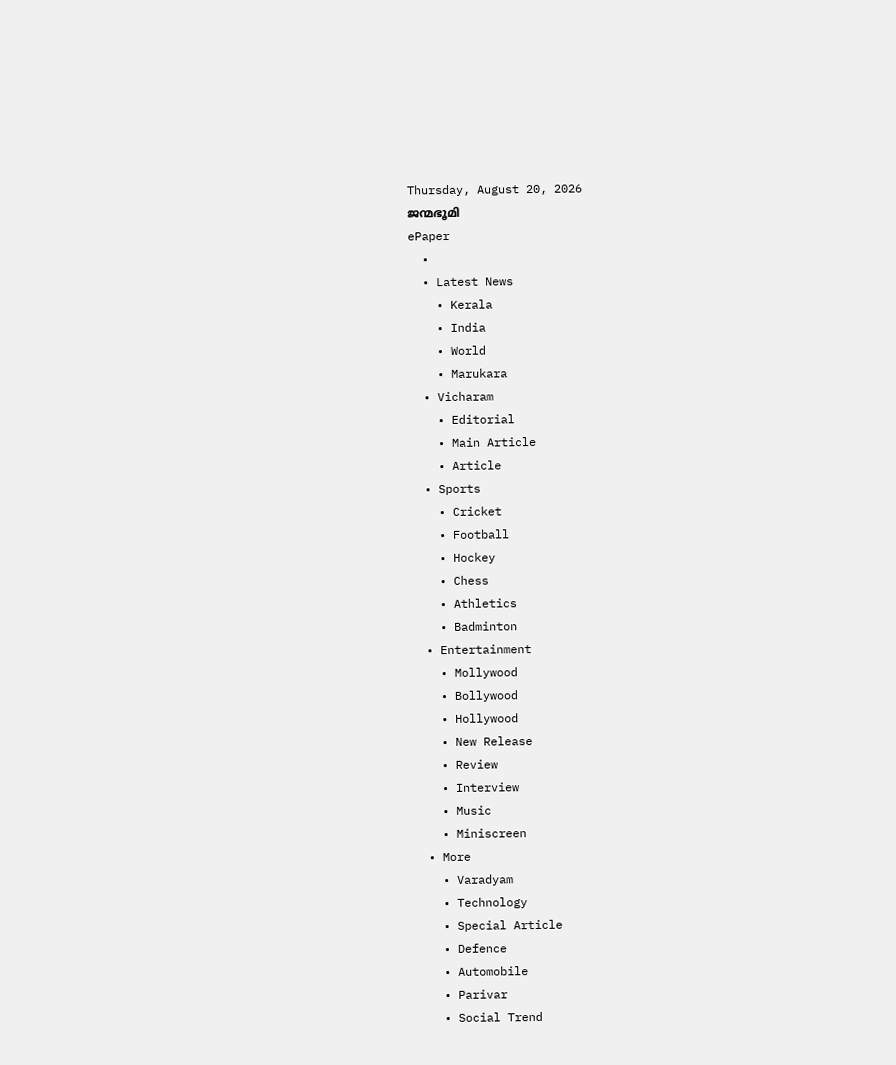Thursday, August 20, 2026
ജന്മഭൂമി
ePaper
  •
  • Latest News
    • Kerala
    • India
    • World
    • Marukara
  • Vicharam
    • Editorial
    • Main Article
    • Article
  • Sports
    • Cricket
    • Football
    • Hockey
    • Chess
    • Athletics
    • Badminton
  • Entertainment
    • Mollywood
    • Bollywood
    • Hollywood
    • New Release
    • Review
    • Interview
    • Music
    • Miniscreen
  • More
    • Varadyam
    • Technology
    • Special Article
    • Defence
    • Automobile
    • Parivar
    • Social Trend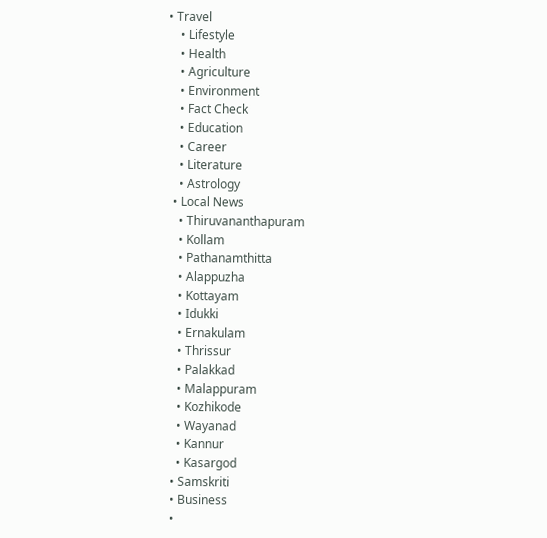• Travel
    • Lifestyle
    • Health
    • Agriculture
    • Environment
    • Fact Check
    • Education
    • Career
    • Literature
    • Astrology
  • Local News
    • Thiruvananthapuram
    • Kollam
    • Pathanamthitta
    • Alappuzha
    • Kottayam
    • Idukki
    • Ernakulam
    • Thrissur
    • Palakkad
    • Malappuram
    • Kozhikode
    • Wayanad
    • Kannur
    • Kasargod
  • Samskriti
  • Business
  •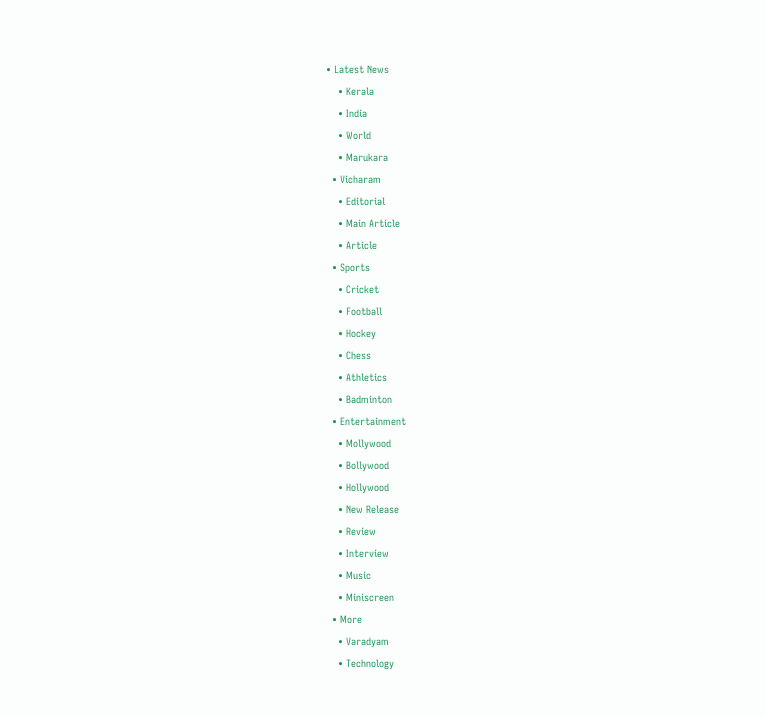• Latest News
    • Kerala
    • India
    • World
    • Marukara
  • Vicharam
    • Editorial
    • Main Article
    • Article
  • Sports
    • Cricket
    • Football
    • Hockey
    • Chess
    • Athletics
    • Badminton
  • Entertainment
    • Mollywood
    • Bollywood
    • Hollywood
    • New Release
    • Review
    • Interview
    • Music
    • Miniscreen
  • More
    • Varadyam
    • Technology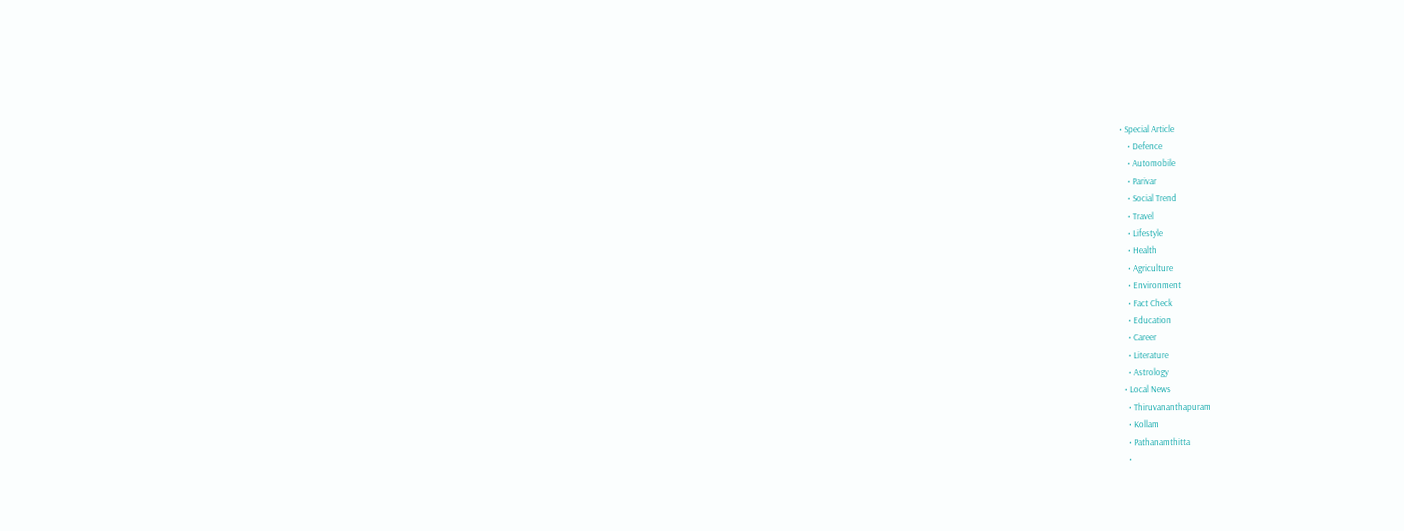• Special Article
    • Defence
    • Automobile
    • Parivar
    • Social Trend
    • Travel
    • Lifestyle
    • Health
    • Agriculture
    • Environment
    • Fact Check
    • Education
    • Career
    • Literature
    • Astrology
  • Local News
    • Thiruvananthapuram
    • Kollam
    • Pathanamthitta
    •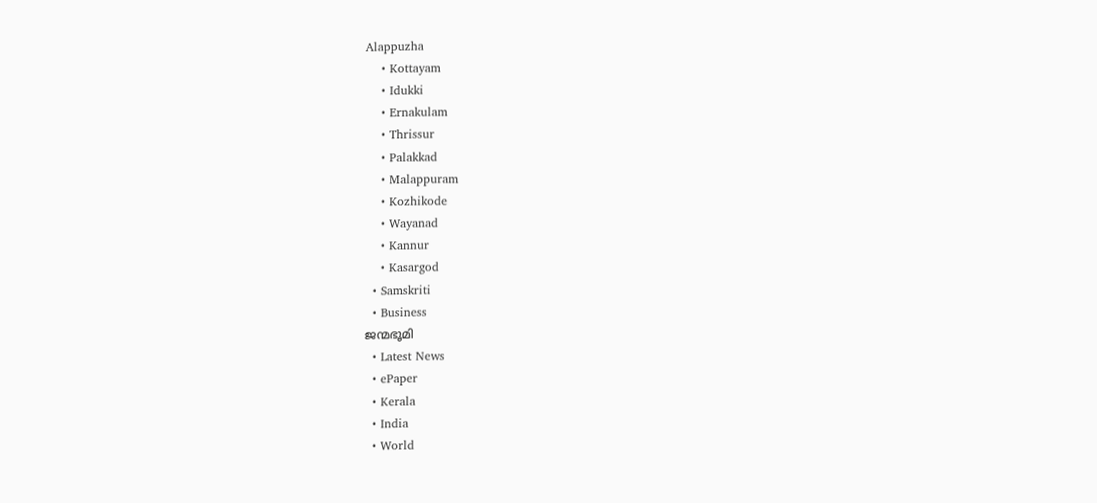Alappuzha
    • Kottayam
    • Idukki
    • Ernakulam
    • Thrissur
    • Palakkad
    • Malappuram
    • Kozhikode
    • Wayanad
    • Kannur
    • Kasargod
  • Samskriti
  • Business
ജന്മഭൂമി
  • Latest News
  • ePaper
  • Kerala
  • India
  • World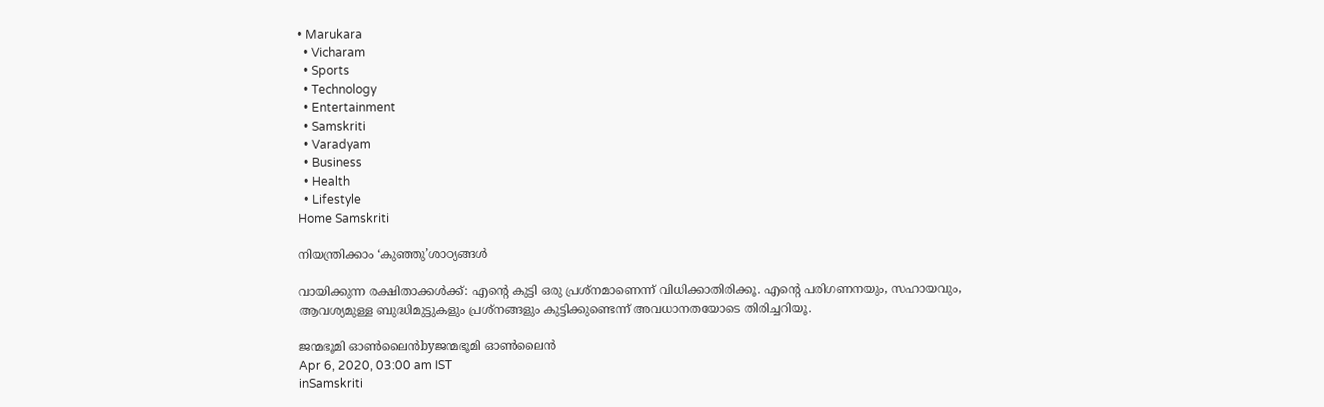• Marukara
  • Vicharam
  • Sports
  • Technology
  • Entertainment
  • Samskriti
  • Varadyam
  • Business
  • Health
  • Lifestyle
Home Samskriti

നിയന്ത്രിക്കാം ‘കുഞ്ഞു’ശാഠ്യങ്ങള്‍

വായിക്കുന്ന രക്ഷിതാക്കള്‍ക്ക്: എന്റെ കുട്ടി ഒരു പ്രശ്നമാണെന്ന് വിധിക്കാതിരിക്കൂ. എന്റെ പരിഗണനയും, സഹായവും, ആവശ്യമുള്ള ബുദ്ധിമുട്ടുകളും പ്രശ്നങ്ങളും കുട്ടിക്കുണ്ടെന്ന് അവധാനതയോടെ തിരിച്ചറിയൂ.

ജന്മഭൂമി ഓണ്‍ലൈന്‍byജന്മഭൂമി ഓണ്‍ലൈന്‍
Apr 6, 2020, 03:00 am IST
inSamskriti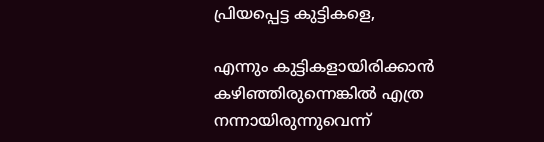പ്രിയപ്പെട്ട കുട്ടികളെ,

എന്നും കുട്ടികളായിരിക്കാന്‍ കഴിഞ്ഞിരുന്നെങ്കില്‍ എത്ര നന്നായിരുന്നുവെന്ന്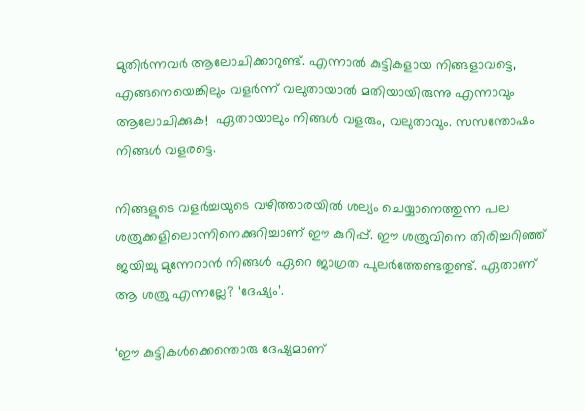മുതിര്‍ന്നവര്‍ ആലോചിക്കാറുണ്ട്. എന്നാല്‍ കുട്ടികളായ നിങ്ങളാവട്ടെ, എങ്ങനെയെങ്കിലും വളര്‍ന്ന് വലുതായാല്‍ മതിയായിരുന്നു എന്നാവും ആലോചിക്കുക!  ഏതായാലും നിങ്ങള്‍ വളരും, വലുതാവും. സസന്തോഷം നിങ്ങള്‍ വളരട്ടെ.

നിങ്ങളുടെ വളര്‍ച്ചയുടെ വഴിത്താരയില്‍ ശല്യം ചെയ്യാനെത്തുന്ന പല ശത്രുക്കളിലൊന്നിനെക്കുറിച്ചാണ് ഈ കുറിപ്പ്. ഈ ശത്രുവിനെ തിരിച്ചറിഞ്ഞ് ജയിച്ചു മുന്നേറാന്‍ നിങ്ങള്‍ ഏറെ ജാഗ്രത പുലര്‍ത്തേണ്ടതുണ്ട്. ഏതാണ് ആ ശത്രു എന്നല്ലേ? ‘ദേഷ്യം’.

‘ഈ കുട്ടികള്‍ക്കെന്തൊരു ദേഷ്യമാണ്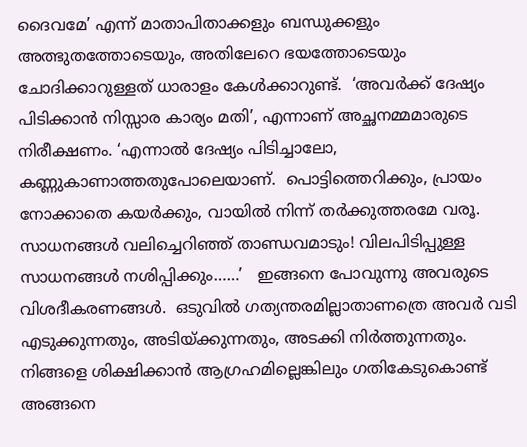ദൈവമേ’ എന്ന് മാതാപിതാക്കളും ബന്ധുക്കളും അത്ഭുതത്തോടെയും, അതിലേറെ ഭയത്തോടെയും ചോദിക്കാറുള്ളത് ധാരാളം കേള്‍ക്കാറുണ്ട്.  ‘അവര്‍ക്ക് ദേഷ്യം പിടിക്കാന്‍ നിസ്സാര കാര്യം മതി’, എന്നാണ് അച്ഛനമ്മമാരുടെ നിരീക്ഷണം. ‘എന്നാല്‍ ദേഷ്യം പിടിച്ചാലോ, കണ്ണുകാണാത്തതുപോലെയാണ്.  പൊട്ടിത്തെറിക്കും, പ്രായം നോക്കാതെ കയര്‍ക്കും, വായില്‍ നിന്ന് തര്‍ക്കുത്തരമേ വരൂ.  സാധനങ്ങള്‍ വലിച്ചെറിഞ്ഞ് താണ്ഡവമാടും! വിലപിടിപ്പുള്ള സാധനങ്ങള്‍ നശിപ്പിക്കും……’   ഇങ്ങനെ പോവുന്നു അവരുടെ വിശദീകരണങ്ങള്‍.  ഒടുവില്‍ ഗത്യന്തരമില്ലാതാണത്രെ അവര്‍ വടി എടുക്കുന്നതും, അടിയ്‌ക്കുന്നതും, അടക്കി നിര്‍ത്തുന്നതും. നിങ്ങളെ ശിക്ഷിക്കാന്‍ ആഗ്രഹമില്ലെങ്കിലും ഗതികേടുകൊണ്ട് അങ്ങനെ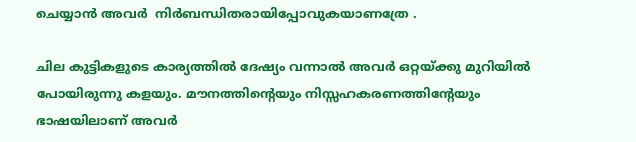ചെയ്യാന്‍ അവര്‍  നിര്‍ബന്ധിതരായിപ്പോവുകയാണത്രേ .

ചില കുട്ടികളുടെ കാര്യത്തില്‍ ദേഷ്യം വന്നാല്‍ അവര്‍ ഒറ്റയ്‌ക്കു മുറിയില്‍ പോയിരുന്നു കളയും. മൗനത്തിന്റെയും നിസ്സഹകരണത്തിന്റേയും ഭാഷയിലാണ് അവര്‍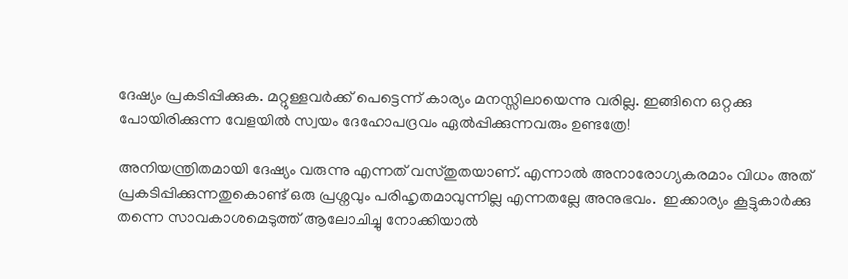ദേഷ്യം പ്രകടിപ്പിക്കുക. മറ്റുള്ളവര്‍ക്ക് പെട്ടെന്ന് കാര്യം മനസ്സിലായെന്നു വരില്ല. ഇങ്ങിനെ ഒറ്റക്കു  പോയിരിക്കുന്ന വേളയില്‍ സ്വയം ദേഹോപദ്രവം ഏല്‍പ്പിക്കുന്നവരും ഉണ്ടത്രേ!

അനിയന്ത്രിതമായി ദേഷ്യം വരുന്നു എന്നത് വസ്തുതയാണ്. എന്നാല്‍ അനാരോഗ്യകരമാം വിധം അത് പ്രകടിപ്പിക്കുന്നതുകൊണ്ട് ഒരു പ്രശ്നവും പരിഹൃതമാവുന്നില്ല എന്നതല്ലേ അനുഭവം.  ഇക്കാര്യം കൂട്ടുകാര്‍ക്കു തന്നെ സാവകാശമെടുത്ത് ആലോചിച്ചു നോക്കിയാല്‍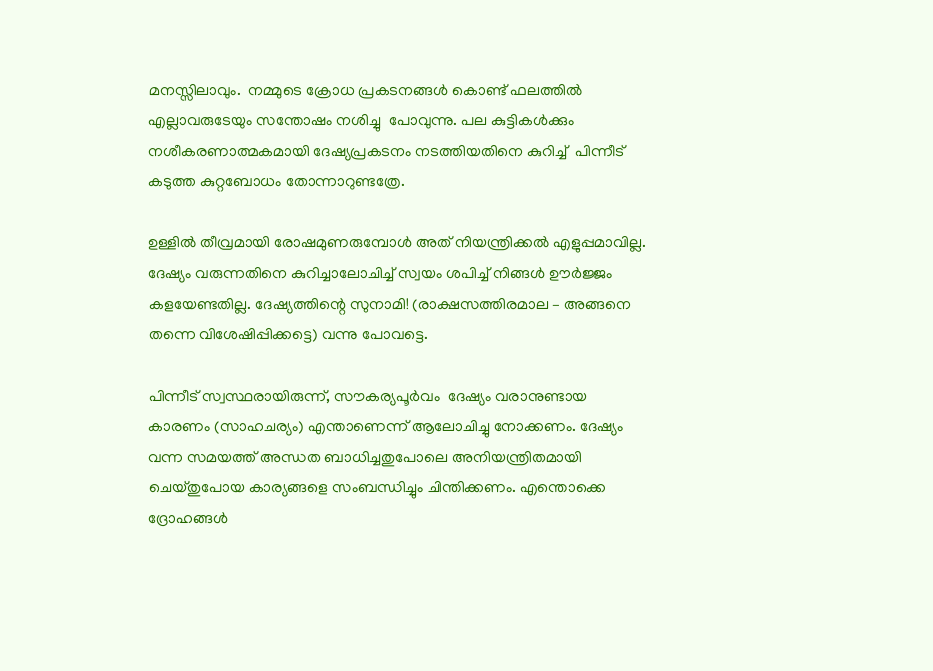മനസ്സിലാവും.  നമ്മുടെ ക്രോധ പ്രകടനങ്ങള്‍ കൊണ്ട് ഫലത്തില്‍ എല്ലാവരുടേയും സന്തോഷം നശിച്ചു  പോവുന്നു. പല കുട്ടികള്‍ക്കും നശീകരണാത്മകമായി ദേഷ്യപ്രകടനം നടത്തിയതിനെ കുറിച്ച്  പിന്നീട് കടുത്ത കുറ്റബോധം തോന്നാറുണ്ടത്രേ.

ഉള്ളില്‍ തീവ്രമായി രോഷമുണരുമ്പോള്‍ അത് നിയന്ത്രിക്കല്‍ എളുപ്പമാവില്ല. ദേഷ്യം വരുന്നതിനെ കുറിച്ചാലോചിച്ച് സ്വയം ശപിച്ച് നിങ്ങള്‍ ഊര്‍ജ്ജം കളയേണ്ടതില്ല. ദേഷ്യത്തിന്റെ സുനാമി! (രാക്ഷസത്തിരമാല – അങ്ങനെ തന്നെ വിശേഷിപ്പിക്കട്ടെ) വന്നു പോവട്ടെ.

പിന്നീട് സ്വസ്ഥരായിരുന്ന്, സൗകര്യപൂര്‍വം  ദേഷ്യം വരാനുണ്ടായ കാരണം (സാഹചര്യം) എന്താണെന്ന് ആലോചിച്ചു നോക്കണം. ദേഷ്യം വന്ന സമയത്ത് അന്ധത ബാധിച്ചതുപോലെ അനിയന്ത്രിതമായി ചെയ്തുപോയ കാര്യങ്ങളെ സംബന്ധിച്ചും ചിന്തിക്കണം. എന്തൊക്കെ ദ്രോഹങ്ങള്‍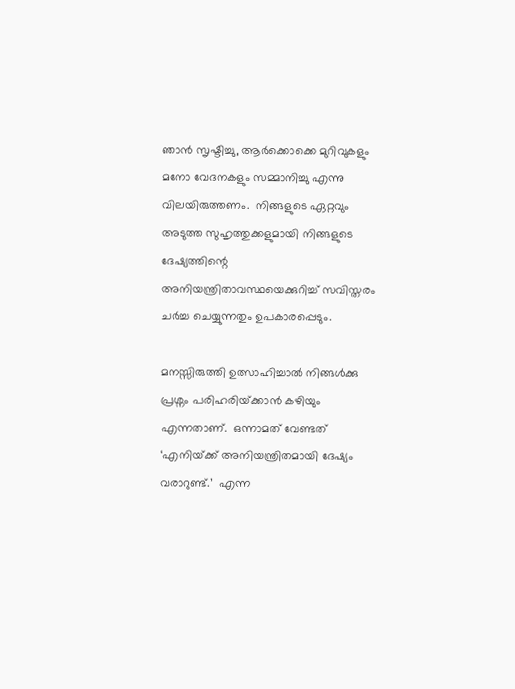ഞാന്‍ സൃഷ്ടിച്ചു, ആര്‍ക്കൊക്കെ മുറിവുകളും മനോ വേദനകളും സമ്മാനിച്ചു എന്നു വിലയിരുത്തണം.  നിങ്ങളുടെ ഏറ്റവും അടുത്ത സുഹൃത്തുക്കളുമായി നിങ്ങളുടെ ദേഷ്യത്തിന്റെ അനിയന്ത്രിതാവസ്ഥയെക്കുറിച്ച് സവിസ്തരം ചര്‍ച്ച ചെയ്യുന്നതും ഉപകാരപ്പെടും.

മനസ്സിരുത്തി ഉത്സാഹിച്ചാല്‍ നിങ്ങള്‍ക്കു പ്രശ്നം പരിഹരിയ്‌ക്കാന്‍ കഴിയും എന്നതാണ്.  ഒന്നാമത് വേണ്ടത് ‘എനിയ്‌ക്ക് അനിയന്ത്രിതമായി ദേഷ്യം വരാറുണ്ട്.’  എന്ന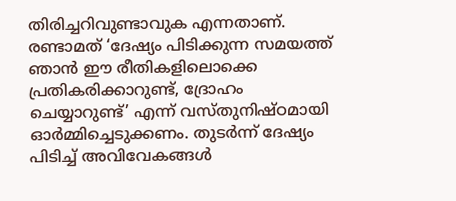തിരിച്ചറിവുണ്ടാവുക എന്നതാണ്. രണ്ടാമത് ‘ദേഷ്യം പിടിക്കുന്ന സമയത്ത് ഞാന്‍ ഈ രീതികളിലൊക്കെ പ്രതികരിക്കാറുണ്ട്, ദ്രോഹം ചെയ്യാറുണ്ട്’ എന്ന് വസ്തുനിഷ്ഠമായി ഓര്‍മ്മിച്ചെടുക്കണം. തുടര്‍ന്ന് ദേഷ്യം പിടിച്ച് അവിവേകങ്ങള്‍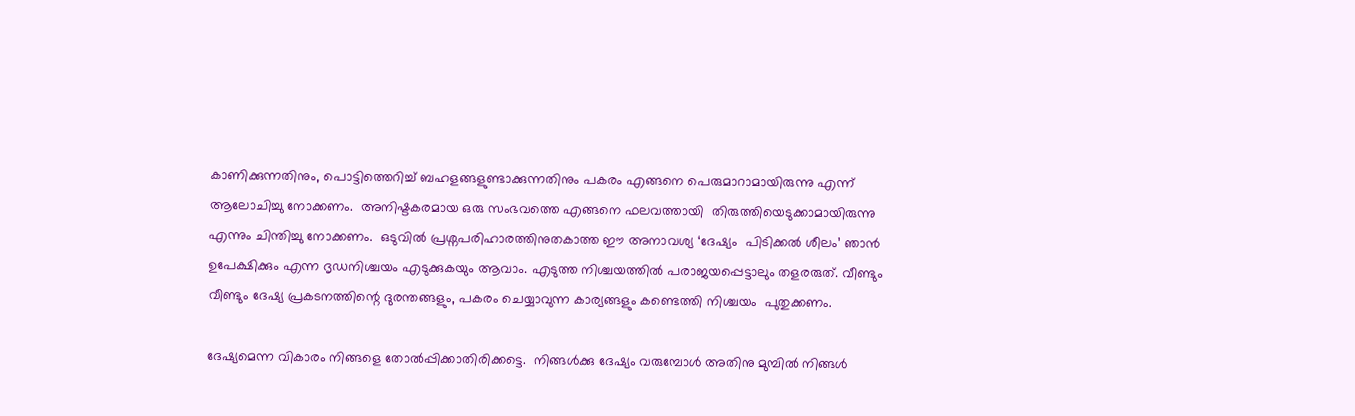കാണിക്കുന്നതിനും, പൊട്ടിത്തെറിച്ച് ബഹളങ്ങളുണ്ടാക്കുന്നതിനും പകരം എങ്ങനെ പെരുമാറാമായിരുന്നു എന്ന് ആലോചിച്ചു നോക്കണം.  അനിഷ്ടകരമായ ഒരു സംഭവത്തെ എങ്ങനെ ഫലവത്തായി  തിരുത്തിയെടുക്കാമായിരുന്നു എന്നും ചിന്തിച്ചു നോക്കണം.  ഒടുവില്‍ പ്രശ്നപരിഹാരത്തിനുതകാത്ത ഈ അനാവശ്യ ‘ദേഷ്യം  പിടിക്കല്‍ ശീലം’ ഞാന്‍ ഉപേക്ഷിക്കും എന്ന ദൃഡനിശ്ചയം എടുക്കുകയും ആവാം. എടുത്ത നിശ്ചയത്തില്‍ പരാജയപ്പെട്ടാലും തളരരുത്. വീണ്ടും വീണ്ടും ദേഷ്യ പ്രകടനത്തിന്റെ ദുരന്തങ്ങളും, പകരം ചെയ്യാവുന്ന കാര്യങ്ങളും കണ്ടെത്തി നിശ്ചയം  പുതുക്കണം.

ദേഷ്യമെന്ന വികാരം നിങ്ങളെ തോല്‍പ്പിക്കാതിരിക്കട്ടെ.  നിങ്ങള്‍ക്കു ദേഷ്യം വരുമ്പോള്‍ അതിനു മുമ്പില്‍ നിങ്ങള്‍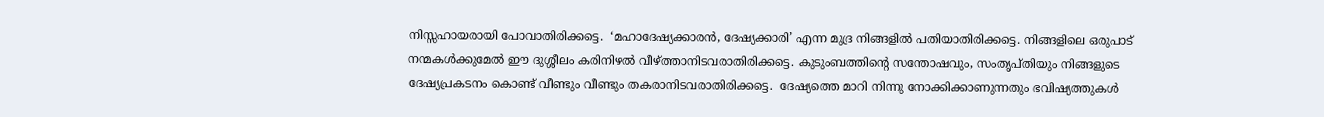നിസ്സഹായരായി പോവാതിരിക്കട്ടെ.  ‘മഹാദേഷ്യക്കാരന്‍, ദേഷ്യക്കാരി’ എന്ന മുദ്ര നിങ്ങളില്‍ പതിയാതിരിക്കട്ടെ. നിങ്ങളിലെ ഒരുപാട് നന്മകള്‍ക്കുമേല്‍ ഈ ദുശ്ശീലം കരിനിഴല്‍ വീഴ്‌ത്താനിടവരാതിരിക്കട്ടെ. കുടുംബത്തിന്റെ സന്തോഷവും, സംതൃപ്തിയും നിങ്ങളുടെ ദേഷ്യപ്രകടനം കൊണ്ട് വീണ്ടും വീണ്ടും തകരാനിടവരാതിരിക്കട്ടെ.  ദേഷ്യത്തെ മാറി നിന്നു നോക്കിക്കാണുന്നതും ഭവിഷ്യത്തുകള്‍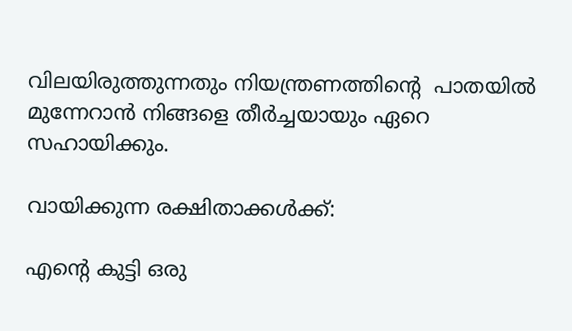വിലയിരുത്തുന്നതും നിയന്ത്രണത്തിന്റെ  പാതയില്‍ മുന്നേറാന്‍ നിങ്ങളെ തീര്‍ച്ചയായും ഏറെ സഹായിക്കും.

വായിക്കുന്ന രക്ഷിതാക്കള്‍ക്ക്:

എന്റെ കുട്ടി ഒരു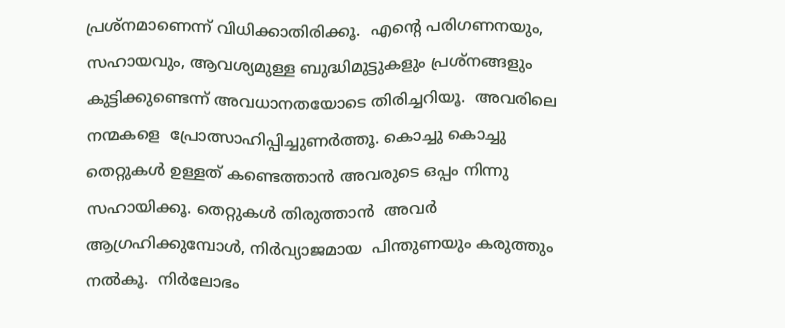പ്രശ്നമാണെന്ന് വിധിക്കാതിരിക്കൂ.  എന്റെ പരിഗണനയും, സഹായവും, ആവശ്യമുള്ള ബുദ്ധിമുട്ടുകളും പ്രശ്നങ്ങളും കുട്ടിക്കുണ്ടെന്ന് അവധാനതയോടെ തിരിച്ചറിയൂ.  അവരിലെ നന്മകളെ  പ്രോത്സാഹിപ്പിച്ചുണര്‍ത്തൂ. കൊച്ചു കൊച്ചു തെറ്റുകള്‍ ഉള്ളത് കണ്ടെത്താന്‍ അവരുടെ ഒപ്പം നിന്നു സഹായിക്കൂ. തെറ്റുകള്‍ തിരുത്താന്‍  അവര്‍ ആഗ്രഹിക്കുമ്പോള്‍, നിര്‍വ്യാജമായ  പിന്തുണയും കരുത്തും നല്‍കൂ.  നിര്‍ലോഭം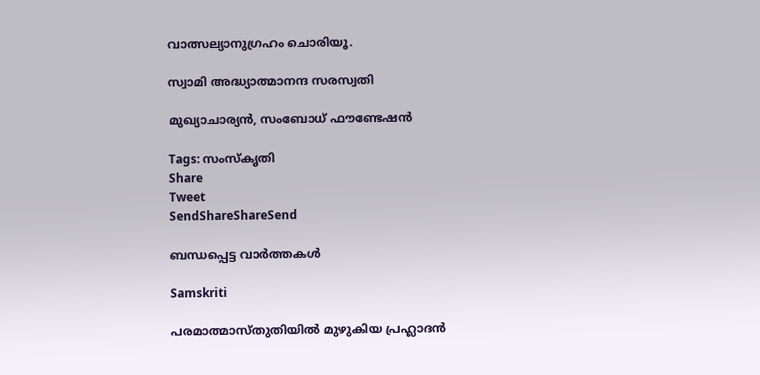വാത്സല്യാനുഗ്രഹം ചൊരിയൂ.

സ്വാമി അദ്ധ്യാത്മാനന്ദ സരസ്വതി

മുഖ്യാചാര്യന്‍, സംബോധ് ഫൗണ്ടേഷന്‍

Tags: സംസ്‌കൃതി
Share
Tweet
SendShareShareSend

ബന്ധപ്പെട്ട വാര്‍ത്തകള്‍

Samskriti

പരമാത്മാസ്തുതിയില്‍ മുഴുകിയ പ്രഹ്ലാദന്‍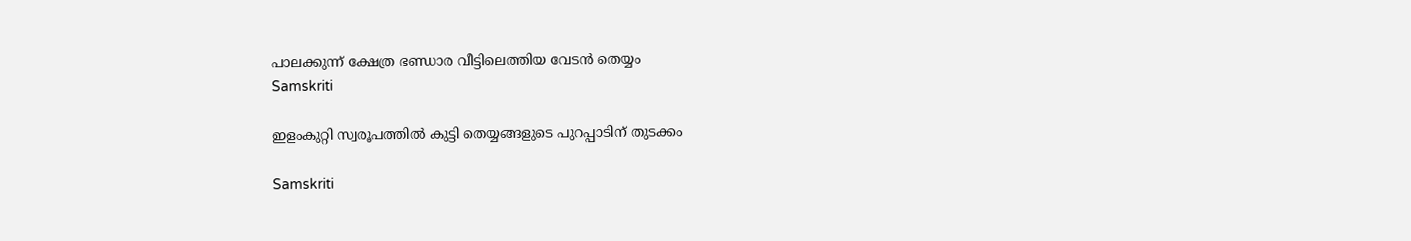പാലക്കുന്ന് ക്ഷേത്ര ഭണ്ഡാര വീട്ടിലെത്തിയ വേടന്‍ തെയ്യം
Samskriti

ഇളംകുറ്റി സ്വരൂപത്തില്‍ കുട്ടി തെയ്യങ്ങളുടെ പുറപ്പാടിന് തുടക്കം

Samskriti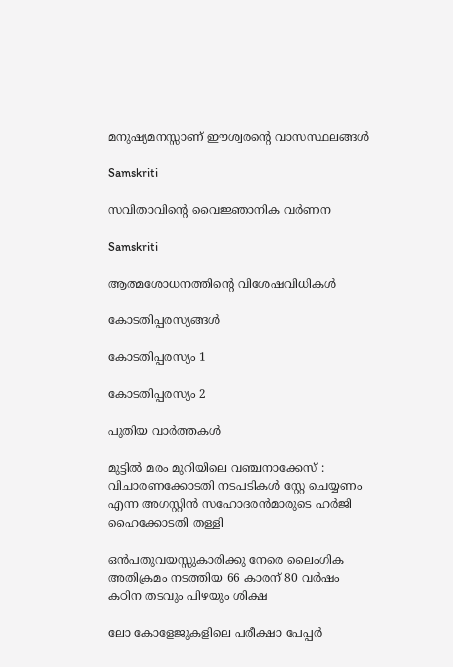മനുഷ്യമനസ്സാണ് ഈശ്വരന്റെ വാസസ്ഥലങ്ങള്‍

Samskriti

സവിതാവിന്റെ വൈജ്ഞാനിക വര്‍ണന

Samskriti

ആത്മശോധനത്തിന്റെ വിശേഷവിധികള്‍

കോടതിപ്പരസ്യങ്ങള്‍

കോടതിപ്പരസ്യം 1

കോടതിപ്പരസ്യം 2

പുതിയ വാര്‍ത്തകള്‍

മുട്ടില്‍ മരം മുറിയിലെ വഞ്ചനാക്കേസ് : വിചാരണക്കോടതി നടപടികള്‍ സ്റ്റേ ചെയ്യണം എന്ന അഗസ്റ്റിന്‍ സഹോദരന്‍മാരുടെ ഹര്‍ജി ഹൈക്കോടതി തള്ളി

ഒന്‍പതുവയസ്സുകാരിക്കു നേരെ ലൈംഗിക അതിക്രമം നടത്തിയ 66 കാരന് 80 വര്‍ഷം കഠിന തടവും പിഴയും ശിക്ഷ

ലോ കോളേജുകളിലെ പരീക്ഷാ പേപ്പര്‍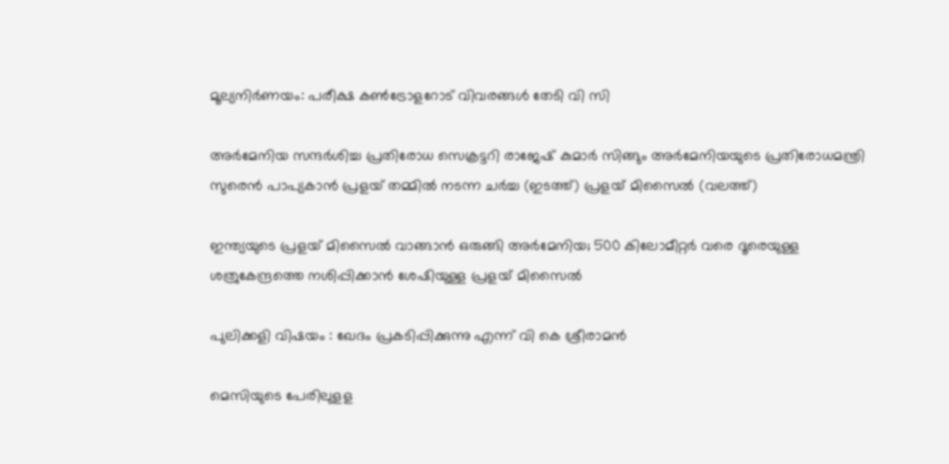മൂല്യനിര്‍ണയം: പരീക്ഷ കണ്‍ട്രോളറോട് വിവരങ്ങള്‍ തേടി വി സി

അര്‍മേനിയ സന്ദര്‍ശിച്ച പ്രതിരോധ സെക്രട്ടറി രാജേഷ് കുമാര്‍ സിങ്ങും അര്‍മേനിയയുടെ പ്രതിരോധമന്ത്രി സുരെന്‍ പാപ്യകാന്‍ പ്രളയ് തമ്മില്‍ നടന്ന ചര്‍ച്ച (ഇടത്ത്) പ്രളയ് മിസൈല്‍ (വലത്ത്)

ഇന്ത്യയുടെ പ്രളയ് മിസൈല്‍ വാങ്ങാന്‍ ഒരുങ്ങി അര്‍മേനിയ; 500 കിലോമീറ്റര്‍ വരെ ദൂരെയുള്ള ശത്രുകേന്ദ്രത്തെ നശിപ്പിക്കാന്‍ ശേഷിയുള്ള പ്രളയ് മിസൈല്‍

പുലിക്കളി വിഷയം : ഖേദം പ്രകടിപ്പിക്കുന്നു എന്ന് വി കെ ശ്രീരാമന്‍

മെസിയുടെ പേരിലുളള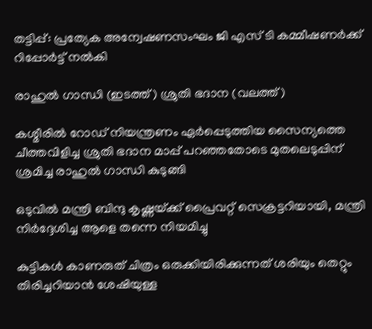തട്ടിപ്പ്: പ്രത്യേക അന്വേഷണസംഘം ജി എസ് ടി കമ്മീഷണര്‍ക്ക് റിപ്പോര്‍ട്ട് നല്‍കി

രാഹുല്‍ ഗാന്ധി (ഇടത്ത്) ശ്രുതി ഭദാന (വലത്ത്)

കശ്മീരില്‍ റോഡ് നിയന്ത്രണം ഏര്‍പ്പെടുത്തിയ സൈന്യത്തെ ചീത്തവിളിച്ച ശ്രുതി ഭദാന മാപ്പ് പറ‍ഞ്ഞതോടെ മുതലെടുപ്പിന് ശ്രമിച്ച രാഹുല്‍ ഗാന്ധി കുടുങ്ങി

ഒടുവില്‍ മന്ത്രി ബിന്ദു കൃഷ്ണയ്‌ക്ക് പ്രൈവറ്റ് സെക്രട്ടറിയായി, മന്ത്രി നിര്‍ദ്ദേശിച്ച ആളെ തന്നെ നിയമിച്ചു

കുട്ടികൾ കാണരുത് ചിത്രം ഒരുക്കിയിരിക്കുന്നത് ശരിയും തെറ്റും തിരിച്ചറിയാൻ ശേഷിയുള്ള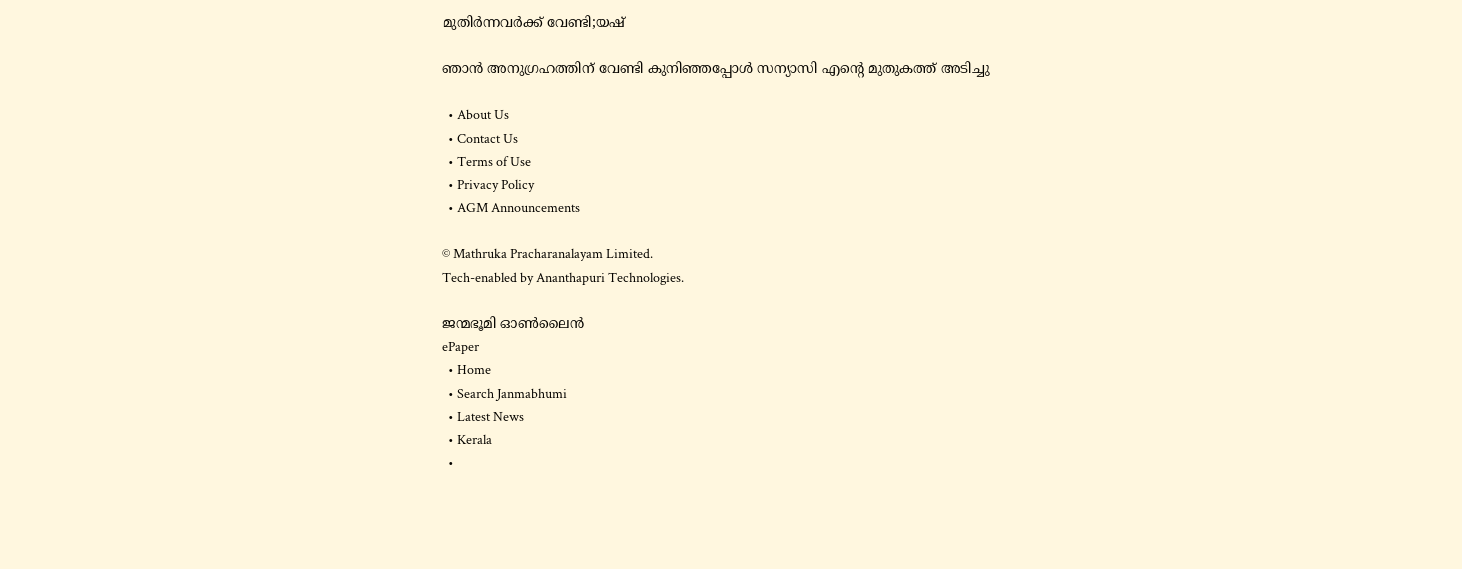മുതിർന്നവർക്ക് വേണ്ടി;യഷ്

ഞാൻ അനുഗ്രഹത്തിന് വേണ്ടി കുനിഞ്ഞപ്പോൾ സന്യാസി എന്റെ മുതുകത്ത് അടിച്ചു

  • About Us
  • Contact Us
  • Terms of Use
  • Privacy Policy
  • AGM Announcements

© Mathruka Pracharanalayam Limited.
Tech-enabled by Ananthapuri Technologies.

ജന്മഭൂമി ഓണ്‍ലൈന്‍
ePaper
  • Home
  • Search Janmabhumi
  • Latest News
  • Kerala
  •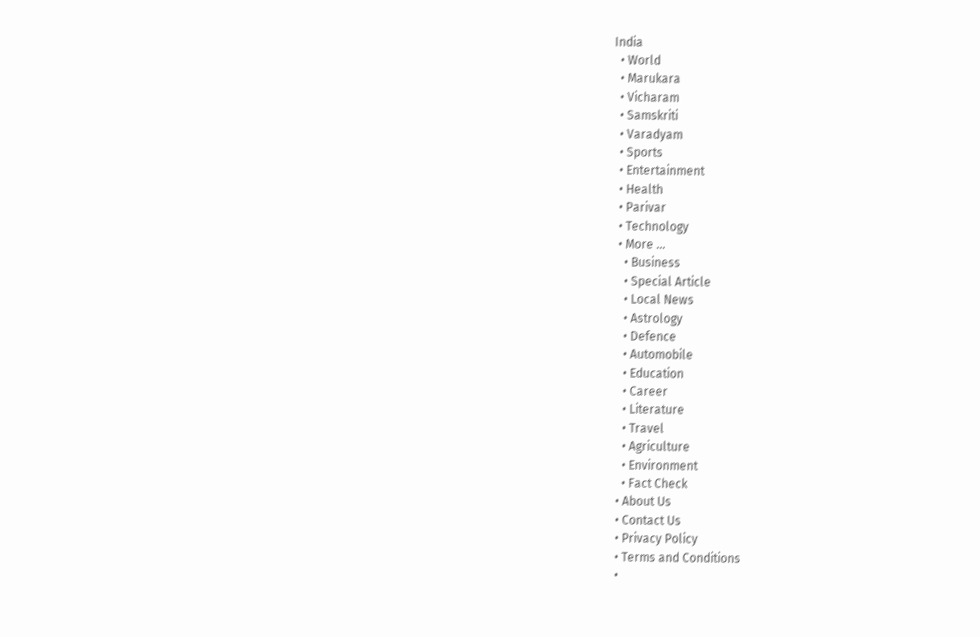India
  • World
  • Marukara
  • Vicharam
  • Samskriti
  • Varadyam
  • Sports
  • Entertainment
  • Health
  • Parivar
  • Technology
  • More …
    • Business
    • Special Article
    • Local News
    • Astrology
    • Defence
    • Automobile
    • Education
    • Career
    • Literature
    • Travel
    • Agriculture
    • Environment
    • Fact Check
  • About Us
  • Contact Us
  • Privacy Policy
  • Terms and Conditions
  •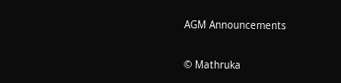AGM Announcements

© Mathruka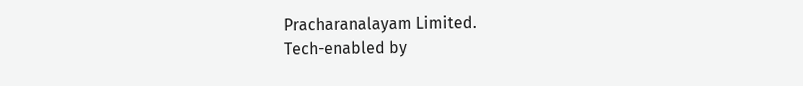Pracharanalayam Limited.
Tech-enabled by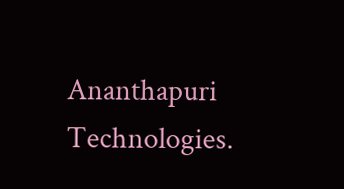Ananthapuri Technologies.